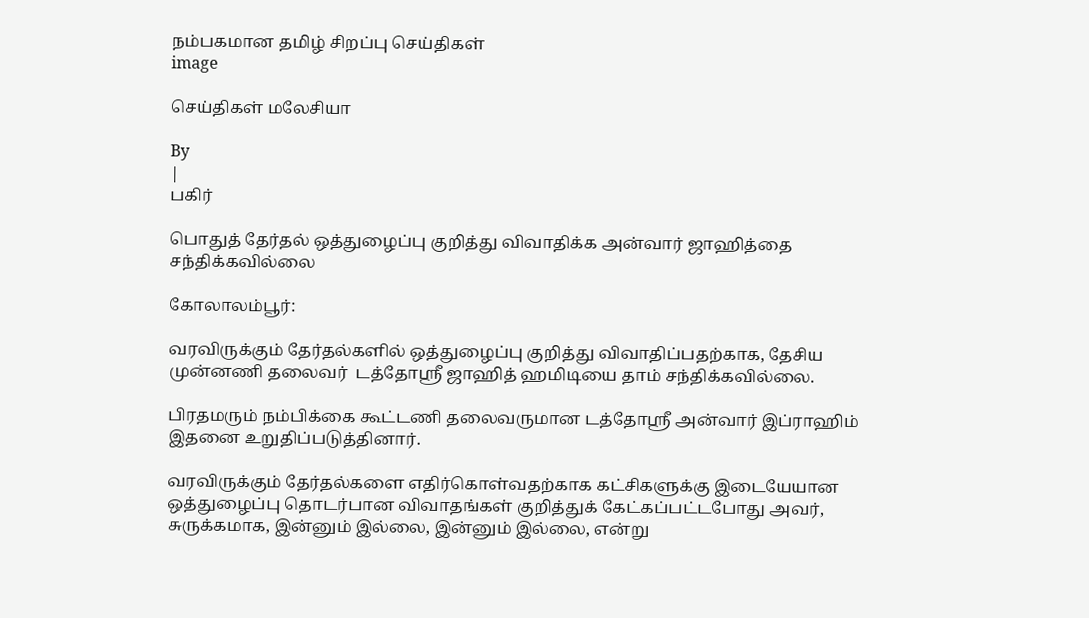நம்பகமான தமிழ் சிறப்பு செய்திகள்
image

செய்திகள் மலேசியா

By
|
பகிர்

பொதுத் தேர்தல் ஒத்துழைப்பு குறித்து விவாதிக்க அன்வார் ஜாஹித்தை சந்திக்கவில்லை

கோலாலம்பூர்:

வரவிருக்கும் தேர்தல்களில் ஒத்துழைப்பு குறித்து விவாதிப்பதற்காக, தேசிய முன்னணி தலைவர்  டத்தோஸ்ரீ ஜாஹித் ஹமிடியை தாம் சந்திக்கவில்லை.

பிரதமரும் நம்பிக்கை கூட்டணி தலைவருமான டத்தோஸ்ரீ அன்வார் இப்ராஹிம் இதனை உறுதிப்படுத்தினார்.

வரவிருக்கும் தேர்தல்களை எதிர்கொள்வதற்காக கட்சிகளுக்கு இடையேயான ஒத்துழைப்பு தொடர்பான விவாதங்கள் குறித்துக் கேட்கப்பட்டபோது அவர், சுருக்கமாக, இன்னும் இல்லை, இன்னும் இல்லை, என்று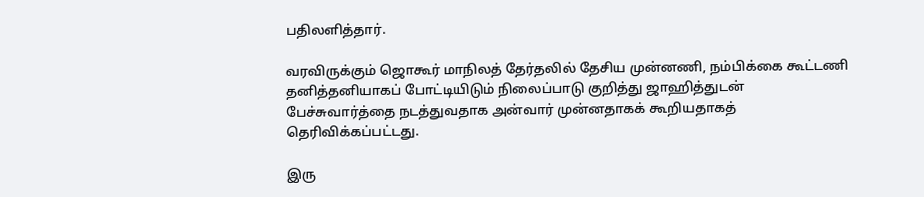பதிலளித்தார்.

வரவிருக்கும் ஜொகூர் மாநிலத் தேர்தலில் தேசிய முன்னணி, நம்பிக்கை கூட்டணி  தனித்தனியாகப் போட்டியிடும் நிலைப்பாடு குறித்து ஜாஹித்துடன் பேச்சுவார்த்தை நடத்துவதாக அன்வார் முன்னதாகக் கூறியதாகத் தெரிவிக்கப்பட்டது.

இரு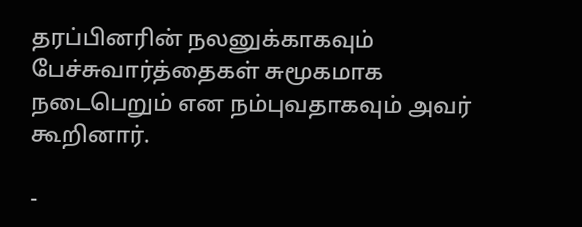தரப்பினரின் நலனுக்காகவும் பேச்சுவார்த்தைகள் சுமூகமாக நடைபெறும் என நம்புவதாகவும் அவர் கூறினார்.

-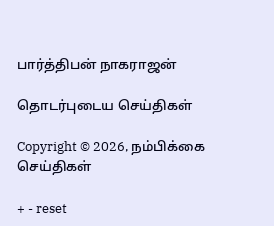பார்த்திபன் நாகராஜன்

தொடர்புடைய செய்திகள்

Copyright © 2026, நம்பிக்கை செய்திகள்

+ - reset